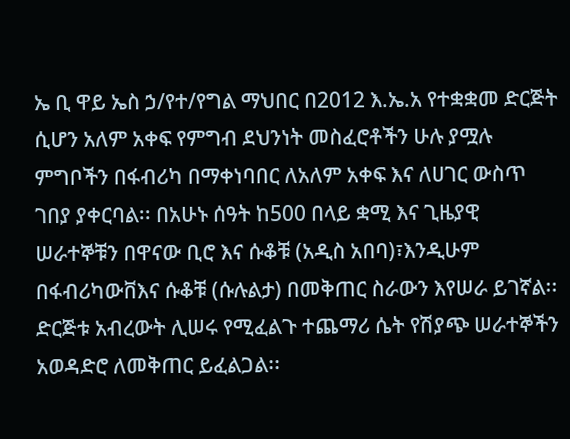ኤ ቢ ዋይ ኤስ ኃ/የተ/የግል ማህበር በ2012 እ.ኤ.አ የተቋቋመ ድርጅት ሲሆን አለም አቀፍ የምግብ ደህንነት መስፈሮቶችን ሁሉ ያሟሉ ምግቦችን በፋብሪካ በማቀነባበር ለአለም አቀፍ እና ለሀገር ውስጥ ገበያ ያቀርባል፡፡ በአሁኑ ሰዓት ከ500 በላይ ቋሚ እና ጊዜያዊ ሠራተኞቹን በዋናው ቢሮ እና ሱቆቹ (አዲስ አበባ)፣እንዲሁም በፋብሪካውቨእና ሱቆቹ (ሱሉልታ) በመቅጠር ስራውን እየሠራ ይገኛል፡፡
ድርጅቱ አብረውት ሊሠሩ የሚፈልጉ ተጨማሪ ሴት የሽያጭ ሠራተኞችን አወዳድሮ ለመቅጠር ይፈልጋል፡፡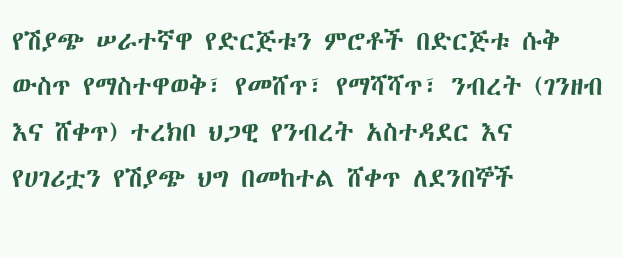የሽያጭ ሠራተኛዋ የድርጅቱን ምሮቶች በድርጅቱ ሱቅ ውስጥ የማስተዋወቅ፣ የመሸጥ፣ የማሻሻጥ፣ ንብረት (ገንዘብ እና ሸቀጥ) ተረክቦ ህጋዊ የንብረት አስተዳደር እና የሀገሪቷን የሽያጭ ህግ በመከተል ሸቀጥ ለደንበኞች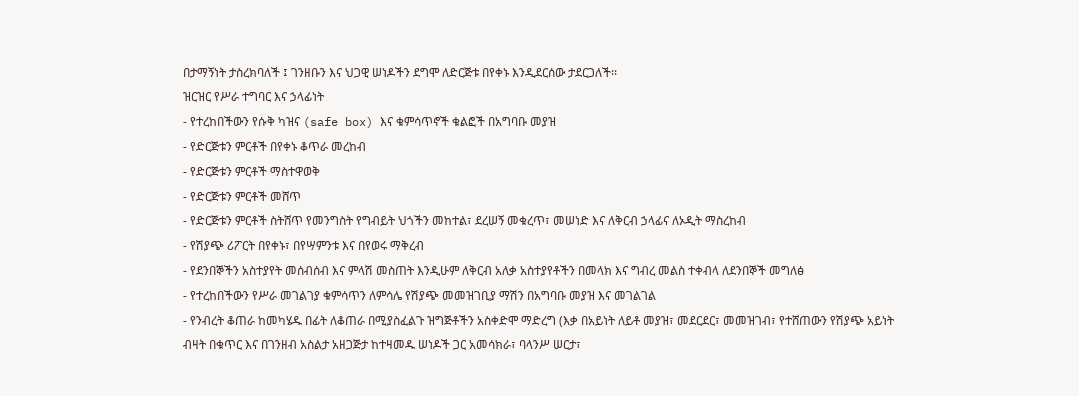በታማኝነት ታስረክባለች ፤ ገንዘቡን እና ህጋዊ ሠነዶችን ደግሞ ለድርጅቱ በየቀኑ እንዲደርሰው ታደርጋለች፡፡
ዝርዝር የሥራ ተግባር እና ኃላፊነት
- የተረከበችውን የሱቅ ካዝና (safe box) እና ቁምሳጥኖች ቁልፎች በአግባቡ መያዝ
- የድርጅቱን ምርቶች በየቀኑ ቆጥራ መረከብ
- የድርጅቱን ምርቶች ማስተዋወቅ
- የድርጅቱን ምርቶች መሸጥ
- የድርጅቱን ምርቶች ስትሸጥ የመንግስት የግብይት ህጎችን መከተል፣ ደረሠኝ መቁረጥ፣ መሠነድ እና ለቅርብ ኃላፊና ለኦዲት ማስረከብ
- የሽያጭ ሪፖርት በየቀኑ፣ በየሣምንቱ እና በየወሩ ማቅረብ
- የደንበኞችን አስተያየት መሰብሰብ እና ምላሽ መስጠት እንዲሁም ለቅርብ አለቃ አስተያየቶችን በመላክ እና ግብረ መልስ ተቀብላ ለደንበኞች መግለፅ
- የተረከበችውን የሥራ መገልገያ ቁምሳጥን ለምሳሌ የሽያጭ መመዝገቢያ ማሽን በአግባቡ መያዝ እና መገልገል
- የንብረት ቆጠራ ከመካሄዱ በፊት ለቆጠራ በሚያስፈልጉ ዝግጅቶችን አስቀድሞ ማድረግ (እቃ በአይነት ለይቶ መያዝ፣ መደርደር፣ መመዝገብ፣ የተሸጠውን የሽያጭ አይነት ብዛት በቁጥር እና በገንዘብ አስልታ አዘጋጅታ ከተዛመዱ ሠነዶች ጋር አመሳክራ፣ ባላንሥ ሠርታ፣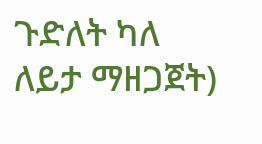ጉድለት ካለ ለይታ ማዘጋጀት)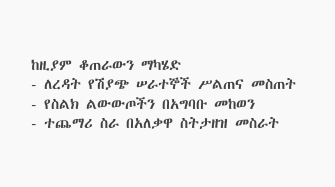ከዚያም ቆጠራውን ማካሄድ
- ለረዳት የሽያጭ ሠራተኞች ሥልጠና መስጠት
- የስልክ ልውውጦችን በአግባቡ መከወን
- ተጨማሪ ስራ በአለቃዋ ስትታዘዝ መስራት